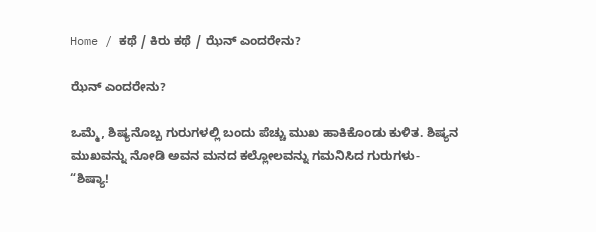Home / ಕಥೆ / ಕಿರು ಕಥೆ / ಝೆನ್ ಎಂದರೇನು?

ಝೆನ್ ಎಂದರೇನು?

ಒಮ್ಮೆ, ಶಿಷ್ಯನೊಬ್ಬ ಗುರುಗಳಲ್ಲಿ ಬಂದು ಪೆಚ್ಚು ಮುಖ ಹಾಕಿಕೊಂಡು ಕುಳಿತ. ಶಿಷ್ಯನ ಮುಖವನ್ನು ನೋಡಿ ಅವನ ಮನದ ಕಲ್ಲೋಲವನ್ನು ಗಮನಿಸಿದ ಗುರುಗಳು-
“ಶಿಷ್ಯಾ!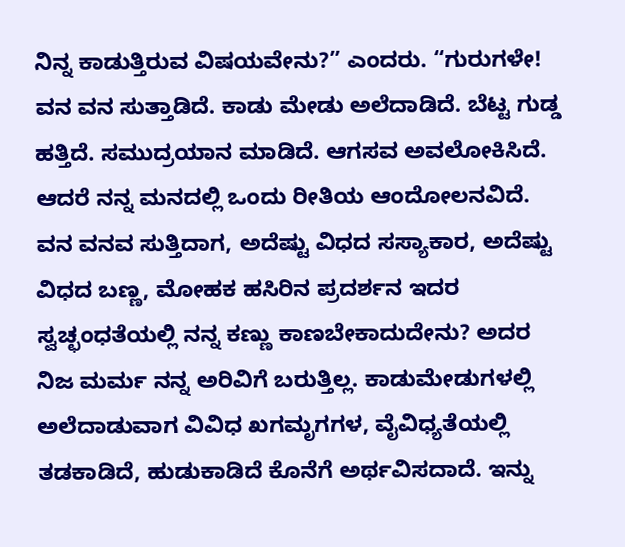ನಿನ್ನ ಕಾಡುತ್ತಿರುವ ವಿಷಯವೇನು?” ಎಂದರು. “ಗುರುಗಳೇ! ವನ ವನ ಸುತ್ತಾಡಿದೆ. ಕಾಡು ಮೇಡು ಅಲೆದಾಡಿದೆ. ಬೆಟ್ಟ ಗುಡ್ಡ ಹತ್ತಿದೆ. ಸಮುದ್ರಯಾನ ಮಾಡಿದೆ. ಆಗಸವ ಅವಲೋಕಿಸಿದೆ. ಆದರೆ ನನ್ನ ಮನದಲ್ಲಿ ಒಂದು ರೀತಿಯ ಆಂದೋಲನವಿದೆ. ವನ ವನವ ಸುತ್ತಿದಾಗ, ಅದೆಷ್ಟು ವಿಧದ ಸಸ್ಯಾಕಾರ, ಅದೆಷ್ಟು ವಿಧದ ಬಣ್ಣ, ಮೋಹಕ ಹಸಿರಿನ ಪ್ರದರ್ಶನ ಇದರ ಸ್ವಚ್ಛಂಧತೆಯಲ್ಲಿ ನನ್ನ ಕಣ್ಣು ಕಾಣಬೇಕಾದುದೇನು? ಅದರ ನಿಜ ಮರ್ಮ ನನ್ನ ಅರಿವಿಗೆ ಬರುತ್ತಿಲ್ಲ. ಕಾಡುಮೇಡುಗಳಲ್ಲಿ ಅಲೆದಾಡುವಾಗ ವಿವಿಧ ಖಗಮೃಗಗಳ, ವೈವಿಧ್ಯತೆಯಲ್ಲಿ ತಡಕಾಡಿದೆ, ಹುಡುಕಾಡಿದೆ ಕೊನೆಗೆ ಅರ್ಥವಿಸದಾದೆ. ಇನ್ನು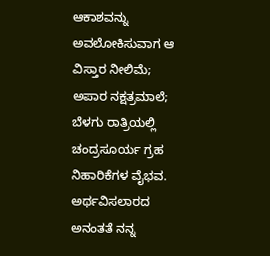ಆಕಾಶವನ್ನು ಅವಲೋಕಿಸುವಾಗ ಆ ವಿಸ್ತಾರ ನೀಲಿಮೆ; ಅಪಾರ ನಕ್ಷತ್ರಮಾಲೆ; ಬೆಳಗು ರಾತ್ರಿಯಲ್ಲಿ ಚಂದ್ರಸೂರ್ಯ ಗ್ರಹ ನಿಹಾರಿಕೆಗಳ ವೈಭವ. ಅರ್ಥವಿಸಲಾರದ ಅನಂತತೆ ನನ್ನ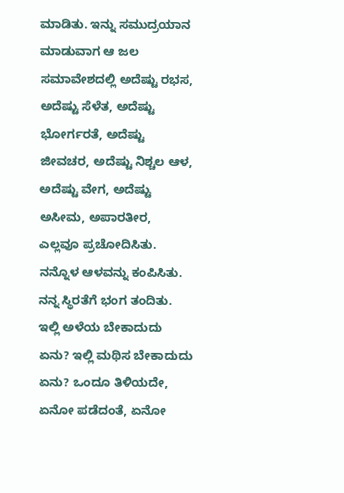ಮಾಡಿತು. ಇನ್ನು ಸಮುದ್ರಯಾನ ಮಾಡುವಾಗ ಆ ಜಲ ಸಮಾವೇಶದಲ್ಲಿ ಅದೆಷ್ಟು ರಭಸ, ಅದೆಷ್ಟು ಸೆಳೆತ, ಅದೆಷ್ಟು ಭೋರ್ಗರತೆ, ಅದೆಷ್ಟು ಜೀವಚರ, ಅದೆಷ್ಟು ನಿಶ್ಚಲ ಆಳ, ಅದೆಷ್ಟು ವೇಗ, ಅದೆಷ್ಟು ಅಸೀಮ, ಅಪಾರತೀರ, ಎಲ್ಲವೂ ಪ್ರಚೋದಿಸಿತು. ನನ್ನೊಳ ಆಳವನ್ನು ಕಂಪಿಸಿತು. ನನ್ನ ಸ್ಥಿರತೆಗೆ ಭಂಗ ತಂದಿತು. ಇಲ್ಲಿ ಅಳೆಯ ಬೇಕಾದುದು ಏನು? ಇಲ್ಲಿ ಮಥಿಸ ಬೇಕಾದುದು ಏನು? ಒಂದೂ ತಿಳಿಯದೇ, ಏನೋ ಪಡೆದಂತೆ, ಏನೋ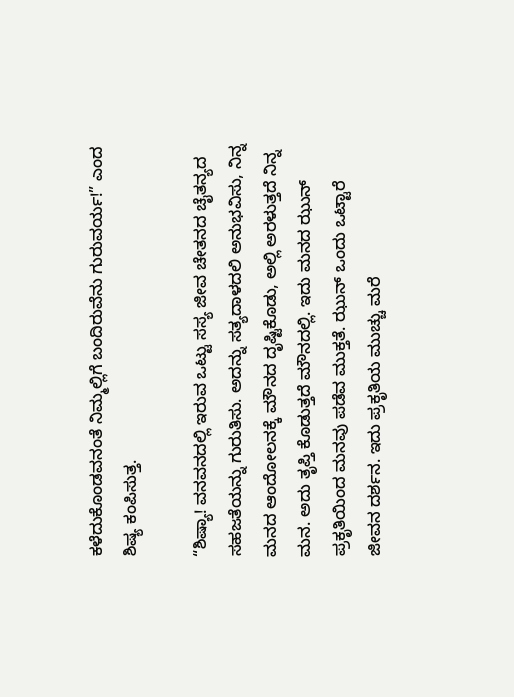ಕಳೆದುಕೊಂಡವನಂತೆ ನಿಮ್ಮಲ್ಲಿಗೆ ಬಂದಿರುವೆನು ಗುರುವರ್ಯ!” ಎಂದ ಶಿಷ್ಯ ಕಂಪಿಸುತ್ತ.

“ಶಿಷ್ಯಾ! ವನವನದಲ್ಲಿ ಇರುವ ಒಟ್ಟು ಸಸ್ಯ ಜೀವ ಚೇತನದ ಚೈತನ್ಯದ ಸಹಜತೆಯನ್ನು ಗುರುತಿಸು. ಅದನ್ನು ಸತ್ಯದಾಳದಲಿ ಅನುಭವಿಸು, ನಿನ್ನ ಮನದ ಆಂದೋಲನಕ್ಕೆ ಮೌನದ ದೃಷ್ಟಿಕೊಡು, ಅಲ್ಲಿ ಅರಳುತ್ತದೆ ನಿನ್ನ ಮನ. ಅದು ತೃಪ್ತಿ ಕೊಡುತ್ತದೆ ಮೌನದಲ್ಲಿ. ಇದು ಮನದ ಝುನ್ ಪ್ರಕೃತಿಯಿಂದ ಮನವು ಪಡೆವ ಮುಕ್ತತೆ. ಝುನ್ ಒಂದು ಒಟ್ಟಾರೆ ಜೀವನ ದರ್ಶನ. ಇದು ಪ್ರಕೃತಿಯ ಮುಚ್ಚು ಮರೆ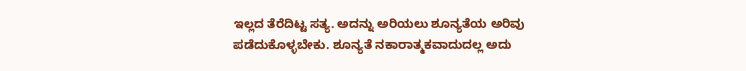ಇಲ್ಲದ ತೆರೆದಿಟ್ಟ ಸತ್ಯ. ಅದನ್ನು ಅರಿಯಲು ಶೂನ್ಯತೆಯ ಅರಿವು ಪಡೆದುಕೊಳ್ಳಬೇಕು. ಶೂನ್ಯತೆ ನಕಾರಾತ್ಮಕವಾದುದಲ್ಲ ಅದು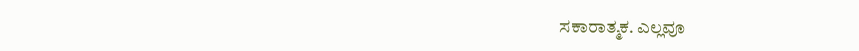ಸಕಾರಾತ್ಮಕ. ಎಲ್ಲವೂ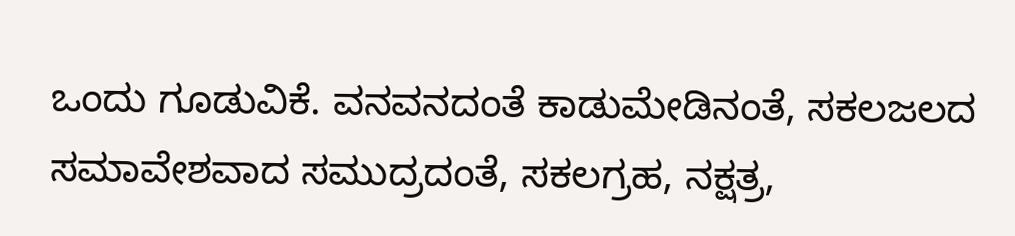ಒಂದು ಗೂಡುವಿಕೆ. ವನವನದಂತೆ ಕಾಡುಮೇಡಿನಂತೆ, ಸಕಲಜಲದ ಸಮಾವೇಶವಾದ ಸಮುದ್ರದಂತೆ, ಸಕಲಗ್ರಹ, ನಕ್ಷತ್ರ,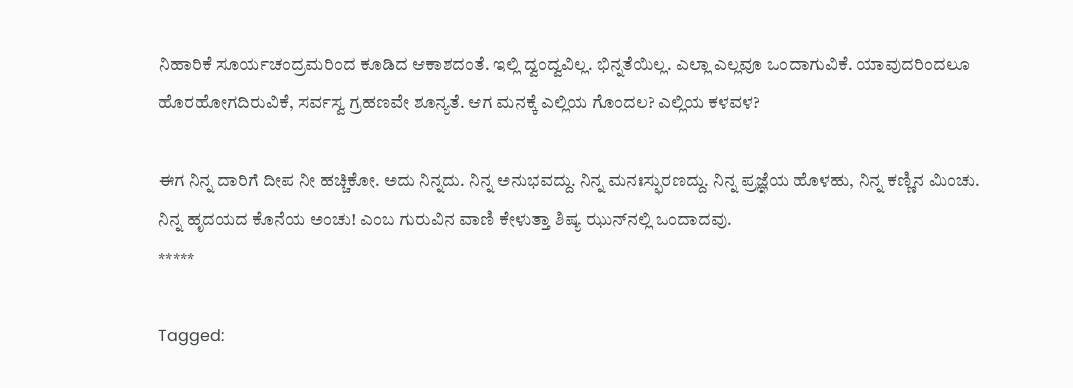ನಿಹಾರಿಕೆ ಸೂರ್ಯಚಂದ್ರಮರಿಂದ ಕೂಡಿದ ಆಕಾಶದಂತೆ. ಇಲ್ಲಿ ದ್ವಂದ್ವವಿಲ್ಲ. ಭಿನ್ನತೆಯಿಲ್ಲ. ಎಲ್ಲಾ ಎಲ್ಲವೂ ಒಂದಾಗುವಿಕೆ. ಯಾವುದರಿಂದಲೂ ಹೊರಹೋಗದಿರುವಿಕೆ, ಸರ್ವಸ್ವ ಗ್ರಹಣವೇ ಶೂನ್ಯತೆ. ಆಗ ಮನಕ್ಕೆ ಎಲ್ಲಿಯ ಗೊಂದಲ? ಎಲ್ಲಿಯ ಕಳವಳ?

ಈಗ ನಿನ್ನ ದಾರಿಗೆ ದೀಪ ನೀ ಹಚ್ಚಿಕೋ. ಅದು ನಿನ್ನದು. ನಿನ್ನ ಅನುಭವದ್ದು. ನಿನ್ನ ಮನಃಸ್ಫುರಣದ್ದು. ನಿನ್ನ ಪ್ರಜ್ಞೆಯ ಹೊಳಹು, ನಿನ್ನ ಕಣ್ಣಿನ ಮಿಂಚು. ನಿನ್ನ ಹೃದಯದ ಕೊನೆಯ ಅಂಚು! ಎಂಬ ಗುರುವಿನ ವಾಣಿ ಕೇಳುತ್ತಾ ಶಿಷ್ಯ ಝುನ್‌ನಲ್ಲಿ ಒಂದಾದವು.
*****

Tagged: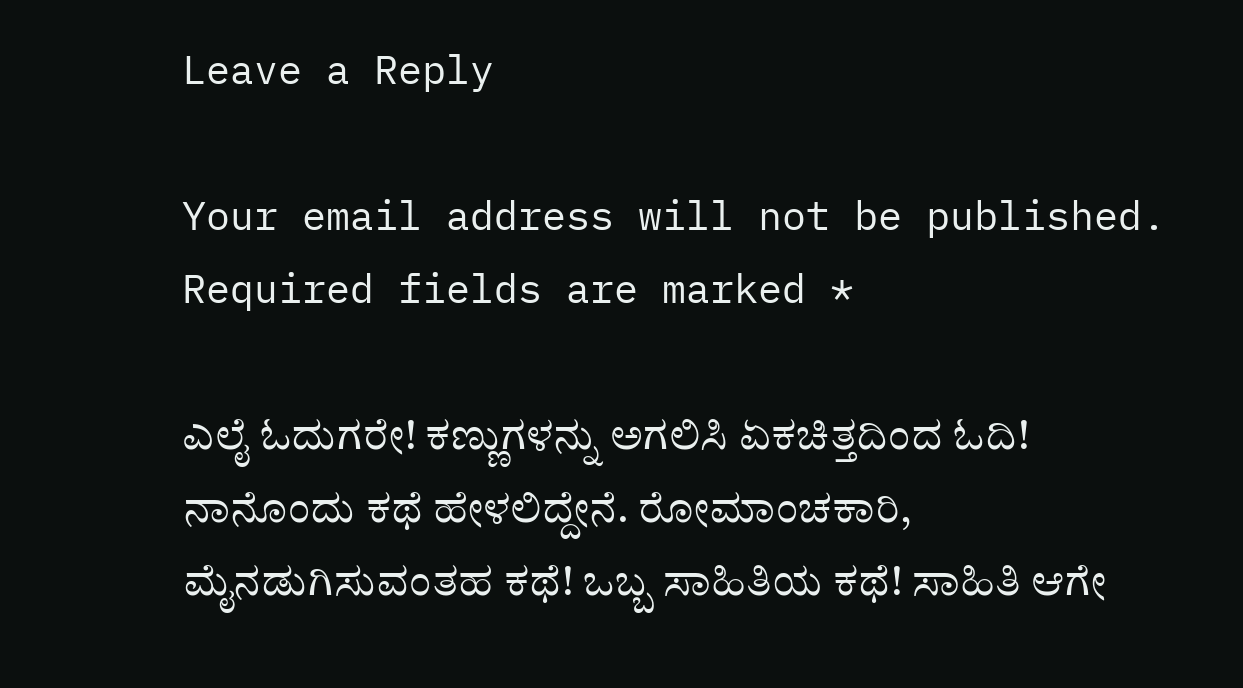Leave a Reply

Your email address will not be published. Required fields are marked *

ಎಲೈ ಓದುಗರೇ! ಕಣ್ಣುಗಳನ್ನು ಅಗಲಿಸಿ ಏಕಚಿತ್ತದಿಂದ ಓದಿ! ನಾನೊಂದು ಕಥೆ ಹೇಳಲಿದ್ದೇನೆ. ರೋಮಾಂಚಕಾರಿ, ಮೈನಡುಗಿಸುವಂತಹ ಕಥೆ! ಒಬ್ಬ ಸಾಹಿತಿಯ ಕಥೆ! ಸಾಹಿತಿ ಆಗೇ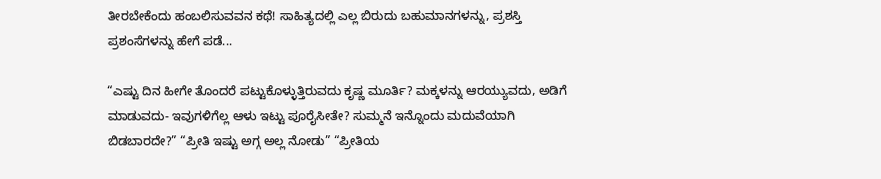ತೀರಬೇಕೆಂದು ಹಂಬಲಿಸುವವನ ಕಥೆ! ಸಾಹಿತ್ಯದಲ್ಲಿ ಎಲ್ಲ ಬಿರುದು ಬಹುಮಾನಗಳನ್ನು, ಪ್ರಶಸ್ತಿ ಪ್ರಶಂಸೆಗಳನ್ನು ಹೇಗೆ ಪಡೆ...

“ಎಷ್ಟು ದಿನ ಹೀಗೇ ತೊಂದರೆ ಪಟ್ಟುಕೊಳ್ಳುತ್ತಿರುವದು ಕೃಷ್ಣ ಮೂರ್ತಿ? ಮಕ್ಕಳನ್ನು ಆರಯ್ಯುವದು, ಅಡಿಗೆ ಮಾಡುವದು- ಇವುಗಳಿಗೆಲ್ಲ ಆಳು ಇಟ್ಟು ಪೂರೈಸೀತೇ? ಸುಮ್ಮನೆ ಇನ್ನೊಂದು ಮದುವೆಯಾಗಿ ಬಿಡಬಾರದೇ?” “ಪ್ರೀತಿ ಇಷ್ಟು ಅಗ್ಗ ಅಲ್ಲ ನೋಡು” “ಪ್ರೀತಿಯ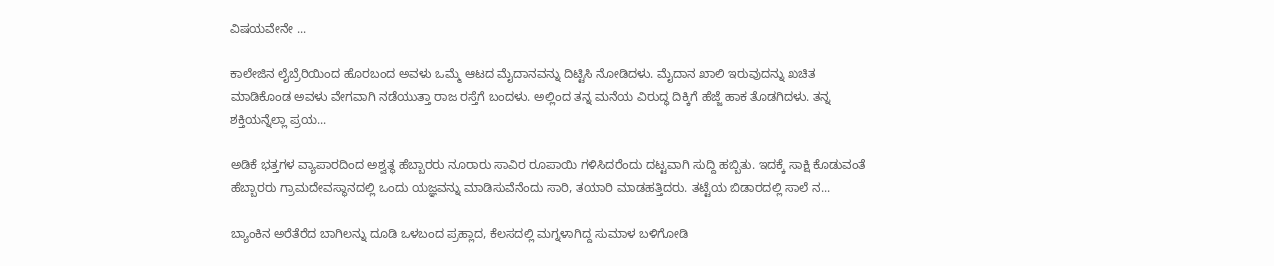ವಿಷಯವೇನೇ ...

ಕಾಲೇಜಿನ ಲೈಬ್ರೆರಿಯಿಂದ ಹೊರಬಂದ ಅವಳು ಒಮ್ಮೆ ಆಟದ ಮೈದಾನವನ್ನು ದಿಟ್ಟಿಸಿ ನೋಡಿದಳು. ಮೈದಾನ ಖಾಲಿ ಇರುವುದನ್ನು ಖಚಿತ ಮಾಡಿಕೊಂಡ ಅವಳು ವೇಗವಾಗಿ ನಡೆಯುತ್ತಾ ರಾಜ ರಸ್ತೆಗೆ ಬಂದಳು. ಅಲ್ಲಿಂದ ತನ್ನ ಮನೆಯ ವಿರುದ್ಧ ದಿಕ್ಕಿಗೆ ಹೆಜ್ಜೆ ಹಾಕ ತೊಡಗಿದಳು. ತನ್ನ ಶಕ್ತಿಯನ್ನೆಲ್ಲಾ ಪ್ರಯ...

ಅಡಿಕೆ ಭತ್ತಗಳ ವ್ಯಾಪಾರದಿಂದ ಅಶ್ವತ್ಥ ಹೆಬ್ಬಾರರು ನೂರಾರು ಸಾವಿರ ರೂಪಾಯಿ ಗಳಿಸಿದರೆಂದು ದಟ್ಟವಾಗಿ ಸುದ್ದಿ ಹಬ್ಬಿತು. ಇದಕ್ಕೆ ಸಾಕ್ಷಿ ಕೊಡುವಂತೆ ಹೆಬ್ಬಾರರು ಗ್ರಾಮದೇವಸ್ಥಾನದಲ್ಲಿ ಒಂದು ಯಜ್ಞವನ್ನು ಮಾಡಿಸುವೆನೆಂದು ಸಾರಿ, ತಯಾರಿ ಮಾಡಹತ್ತಿದರು. ತಟ್ಟೆಯ ಬಿಡಾರದಲ್ಲಿ ಸಾಲೆ ನ...

ಬ್ಯಾಂಕಿನ ಅರೆತೆರೆದ ಬಾಗಿಲನ್ನು ದೂಡಿ ಒಳಬಂದ ಪ್ರಹ್ಲಾದ, ಕೆಲಸದಲ್ಲಿ ಮಗ್ನಳಾಗಿದ್ದ ಸುಮಾಳ ಬಳಿಗೋಡಿ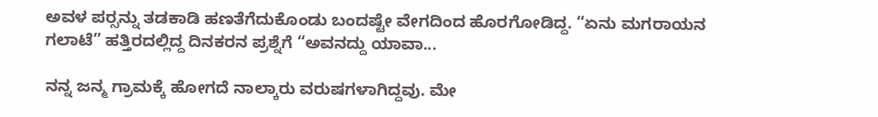ಅವಳ ಪರ್‍ಸನ್ನು ತಡಕಾಡಿ ಹಣತೆಗೆದುಕೊಂಡು ಬಂದಷ್ಟೇ ವೇಗದಿಂದ ಹೊರಗೋಡಿದ್ದ. “ಏನು ಮಗರಾಯನ ಗಲಾಟೆ” ಹತ್ತಿರದಲ್ಲಿದ್ದ ದಿನಕರನ ಪ್ರಶ್ನೆಗೆ “ಅವನದ್ದು ಯಾವಾ...

ನನ್ನ ಜನ್ಮ ಗ್ರಾಮಕ್ಕೆ ಹೋಗದೆ ನಾಲ್ಕಾರು ವರುಷಗಳಾಗಿದ್ದವು. ಮೇ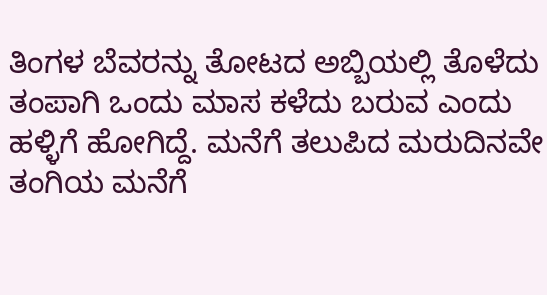ತಿಂಗಳ ಬೆವರನ್ನು ತೋಟದ ಅಬ್ಬಿಯಲ್ಲಿ ತೊಳೆದು ತಂಪಾಗಿ ಒಂದು ಮಾಸ ಕಳೆದು ಬರುವ ಎಂದು ಹಳ್ಳಿಗೆ ಹೋಗಿದ್ದೆ. ಮನೆಗೆ ತಲುಪಿದ ಮರುದಿನವೇ ತಂಗಿಯ ಮನೆಗೆ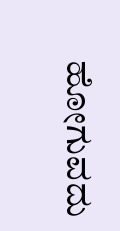ಹೋಗುವದು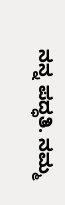ನನ್ನ ಪದ್ಧತಿ. ನಮ್ಮ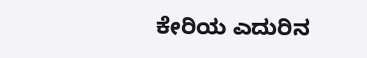ಕೇರಿಯ ಎದುರಿನ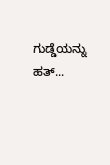ಗುಡ್ಡೆಯನ್ನು ಹತ್...